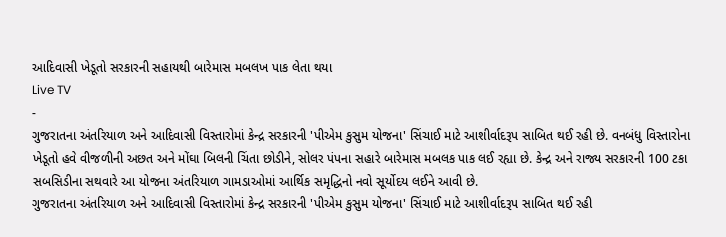આદિવાસી ખેડૂતો સરકારની સહાયથી બારેમાસ મબલખ પાક લેતા થયા
Live TV
-
ગુજરાતના અંતરિયાળ અને આદિવાસી વિસ્તારોમાં કેન્દ્ર સરકારની 'પીએમ કુસુમ યોજના' સિંચાઈ માટે આશીર્વાદરૂપ સાબિત થઈ રહી છે. વનબંધુ વિસ્તારોના ખેડૂતો હવે વીજળીની અછત અને મોંઘા બિલની ચિંતા છોડીને, સોલર પંપના સહારે બારેમાસ મબલક પાક લઈ રહ્યા છે. કેન્દ્ર અને રાજ્ય સરકારની 100 ટકા સબસિડીના સથવારે આ યોજના અંતરિયાળ ગામડાઓમાં આર્થિક સમૃદ્ધિનો નવો સૂર્યોદય લઈને આવી છે.
ગુજરાતના અંતરિયાળ અને આદિવાસી વિસ્તારોમાં કેન્દ્ર સરકારની 'પીએમ કુસુમ યોજના' સિંચાઈ માટે આશીર્વાદરૂપ સાબિત થઈ રહી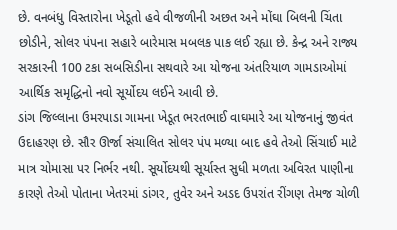છે. વનબંધુ વિસ્તારોના ખેડૂતો હવે વીજળીની અછત અને મોંઘા બિલની ચિંતા છોડીને, સોલર પંપના સહારે બારેમાસ મબલક પાક લઈ રહ્યા છે. કેન્દ્ર અને રાજ્ય સરકારની 100 ટકા સબસિડીના સથવારે આ યોજના અંતરિયાળ ગામડાઓમાં આર્થિક સમૃદ્ધિનો નવો સૂર્યોદય લઈને આવી છે.
ડાંગ જિલ્લાના ઉમરપાડા ગામના ખેડૂત ભરતભાઈ વાઘમારે આ યોજનાનું જીવંત ઉદાહરણ છે. સૌર ઊર્જા સંચાલિત સોલર પંપ મળ્યા બાદ હવે તેઓ સિંચાઈ માટે માત્ર ચોમાસા પર નિર્ભર નથી. સૂર્યોદયથી સૂર્યાસ્ત સુધી મળતા અવિરત પાણીના કારણે તેઓ પોતાના ખેતરમાં ડાંગર, તુવેર અને અડદ ઉપરાંત રીંગણ તેમજ ચોળી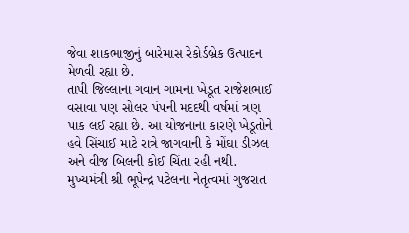જેવા શાકભાજીનું બારેમાસ રેકોર્ડબ્રેક ઉત્પાદન મેળવી રહ્યા છે.
તાપી જિલ્લાના ગવાન ગામના ખેડૂત રાજેશભાઈ વસાવા પણ સોલર પંપની મદદથી વર્ષમાં ત્રણ પાક લઈ રહ્યા છે. આ યોજનાના કારણે ખેડૂતોને હવે સિંચાઈ માટે રાત્રે જાગવાની કે મોંઘા ડીઝલ અને વીજ બિલની કોઈ ચિંતા રહી નથી. મુખ્યમંત્રી શ્રી ભૂપેન્દ્ર પટેલના નેતૃત્વમાં ગુજરાત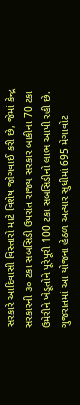સરકારે આદિવાસી વિસ્તારો માટે વિશેષ જોગવાઈ કરી છે, જેમાં કેન્દ્ર સરકારની ૩૦ ટકા સબસિડી ઉપરાંત રાજ્ય સરકાર બાકીના 70 ટકા ઉમેરીને ખેડૂતોને પૂરેપૂરી 100 ટકા સબસિડીનો લાભ આપી રહી છે.
ગુજરાતમાં આ યોજના હેઠળ અત્યાર સુધીમાં 695 મેગાવોટ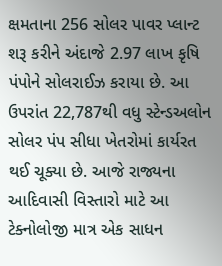ક્ષમતાના 256 સોલર પાવર પ્લાન્ટ શરૂ કરીને અંદાજે 2.97 લાખ કૃષિ પંપોને સોલરાઈઝ કરાયા છે. આ ઉપરાંત 22,787થી વધુ સ્ટેન્ડઅલોન સોલર પંપ સીધા ખેતરોમાં કાર્યરત થઈ ચૂક્યા છે. આજે રાજ્યના આદિવાસી વિસ્તારો માટે આ ટેક્નોલોજી માત્ર એક સાધન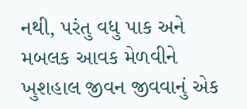નથી, પરંતુ વધુ પાક અને મબલક આવક મેળવીને ખુશહાલ જીવન જીવવાનું એક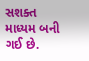સશક્ત માધ્યમ બની ગઈ છે.